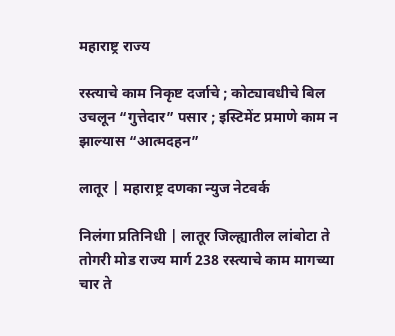महाराष्ट्र राज्य

रस्त्याचे काम निकृष्ट दर्जाचे ; कोट्यावधीचे बिल उचलून “गुत्तेदार” पसार ; इस्टिमेंट प्रमाणे काम न झाल्यास “आत्मदहन”

लातूर | महाराष्ट्र दणका न्युज नेटवर्क

निलंगा प्रतिनिधी | लातूर जिल्ह्यातील लांबोटा ते तोगरी मोड राज्य मार्ग 238 रस्त्याचे काम मागच्या चार ते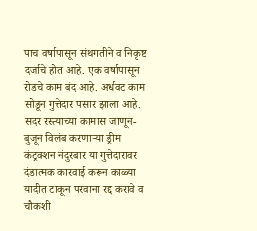पाच वर्षापासून संथगतीने व निकृष्ट दर्जाचे होत आहे. एक वर्षापासून रोडचे काम बंद आहे. अर्धवट काम सोडून गुत्तेदार पसार झाला आहे. सदर रस्त्याच्या कामास जाणून-बुजून विलंब करणाऱ्या ड्रीम कंट्रक्शन नंदुरबार या गुत्तेदारावर दंडात्मक कारवाई करून काळ्या यादीत टाकून परवाना रद्द करावे व चौकशी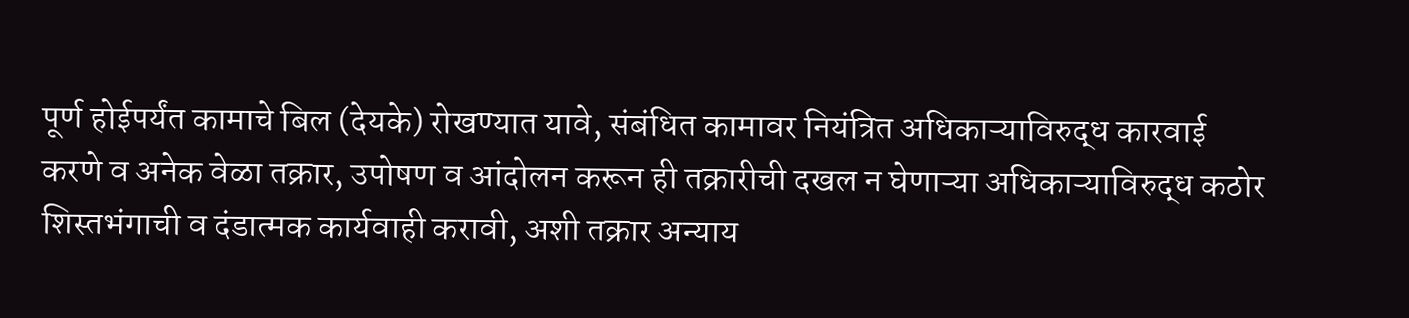पूर्ण होईपर्यंत कामाचे बिल (देयके) रोखण्यात यावे, संबंधित कामावर नियंत्रित अधिकाऱ्याविरुद्ध कारवाई करणे व अनेक वेळा तक्रार, उपोषण व आंदोलन करून ही तक्रारीची दखल न घेणाऱ्या अधिकाऱ्याविरुद्ध कठोर शिस्तभंगाची व दंडात्मक कार्यवाही करावी, अशी तक्रार अन्याय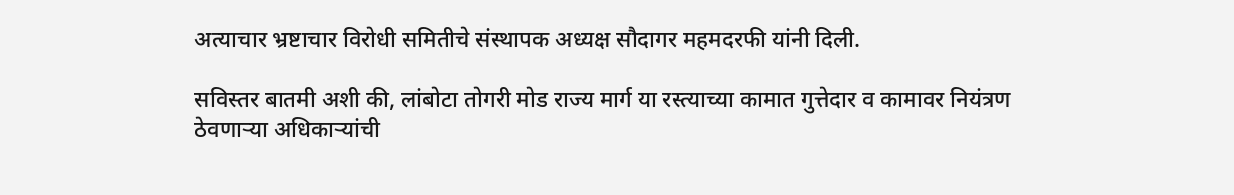अत्याचार भ्रष्टाचार विरोधी समितीचे संस्थापक अध्यक्ष सौदागर महमदरफी यांनी दिली.

सविस्तर बातमी अशी की, लांबोटा तोगरी मोड राज्य मार्ग या रस्त्याच्या कामात गुत्तेदार व कामावर नियंत्रण ठेवणाऱ्या अधिकाऱ्यांची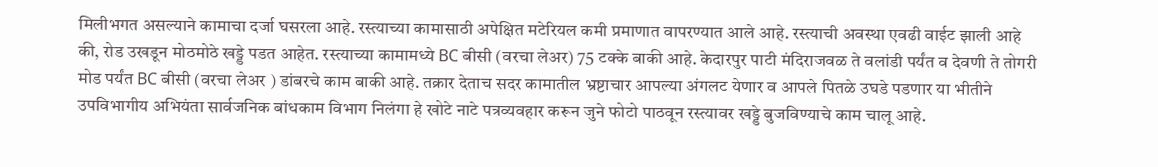मिलीभगत असल्याने कामाचा दर्जा घसरला आहे. रस्त्याच्या कामासाठी अपेक्षित मटेरियल कमी प्रमाणात वापरण्यात आले आहे. रस्त्याची अवस्था एवढी वाईट झाली आहे की, रोड उखडून मोठमोठे खड्डे पडत आहेत. रस्त्याच्या कामामध्ये BC बीसी (वरचा लेअर) 75 टक्के बाकी आहे. केदारपुर पाटी मंदिराजवळ ते वलांडी पर्यंत व देवणी ते तोगरी मोड पर्यंत BC बीसी (वरचा लेअर ) डांबरचे काम बाकी आहे. तक्रार देताच सदर कामातील भ्रष्टाचार आपल्या अंगलट येणार व आपले पितळे उघडे पडणार या भीतीने उपविभागीय अभियंता सार्वजनिक बांधकाम विभाग निलंगा हे खोटे नाटे पत्रव्यवहार करून जुने फोटो पाठवून रस्त्यावर खड्डे बुजविण्याचे काम चालू आहे.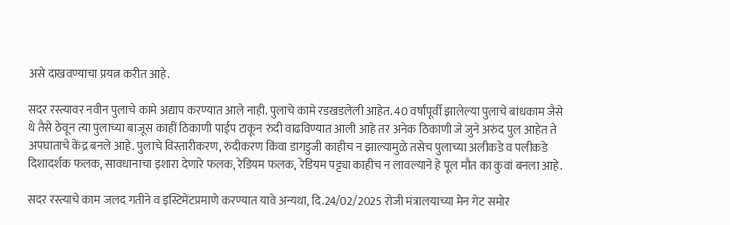असे दाखवण्याचा प्रयत्न करीत आहे.

सदर रस्त्यावर नवीन पुलाचे कामे अद्याप करण्यात आले नाही. पुलाचे कामे रडखडलेली आहेत. 40 वर्षांपूर्वी झालेल्या पुलाचे बांधकाम जैसे थे तैसे ठेवून त्या पुलाच्या बाजूस काहीं ठिकाणी पाईप टाकून रुंदी वाढविण्यात आली आहे तर अनेक ठिकाणी जे जुने अरुंद पुल आहेत ते अपघाताचे केंद्र बनले आहे. पुलाचे विस्तारीकरण, रुंदीकरण किंवा डागडुजी काहीच न झाल्यामुळे तसेच पुलाच्या अलीकडे व पलीकडे दिशादर्शक फलक, सावधानाचा इशारा देणारे फलक, रेडियम फलक, रेडियम पट्ट्या काहीच न लावल्याने हे पूल मौत का कुवां बनला आहे.

सदर रस्त्याचे काम जलद गतीने व इस्टिमेंटप्रमाणे करण्यात यावे अन्यथा, दि.24/02/2025 रोजी मंत्रालयाच्या मेन गेट समोर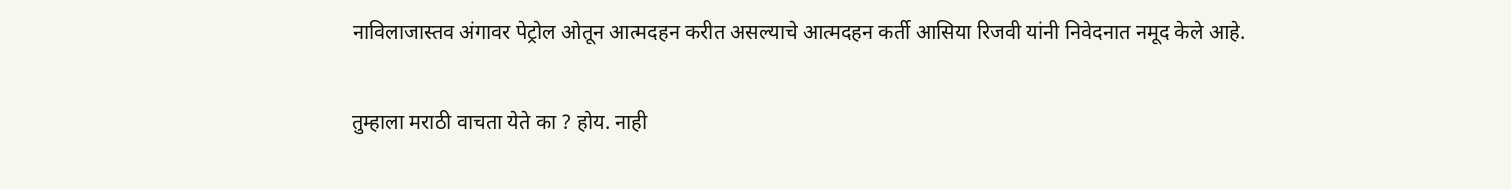नाविलाजास्तव अंगावर पेट्रोल ओतून आत्मदहन करीत असल्याचे आत्मदहन कर्ती आसिया रिजवी यांनी निवेदनात नमूद केले आहे.

तुम्हाला मराठी वाचता येते का ? होय. नाही